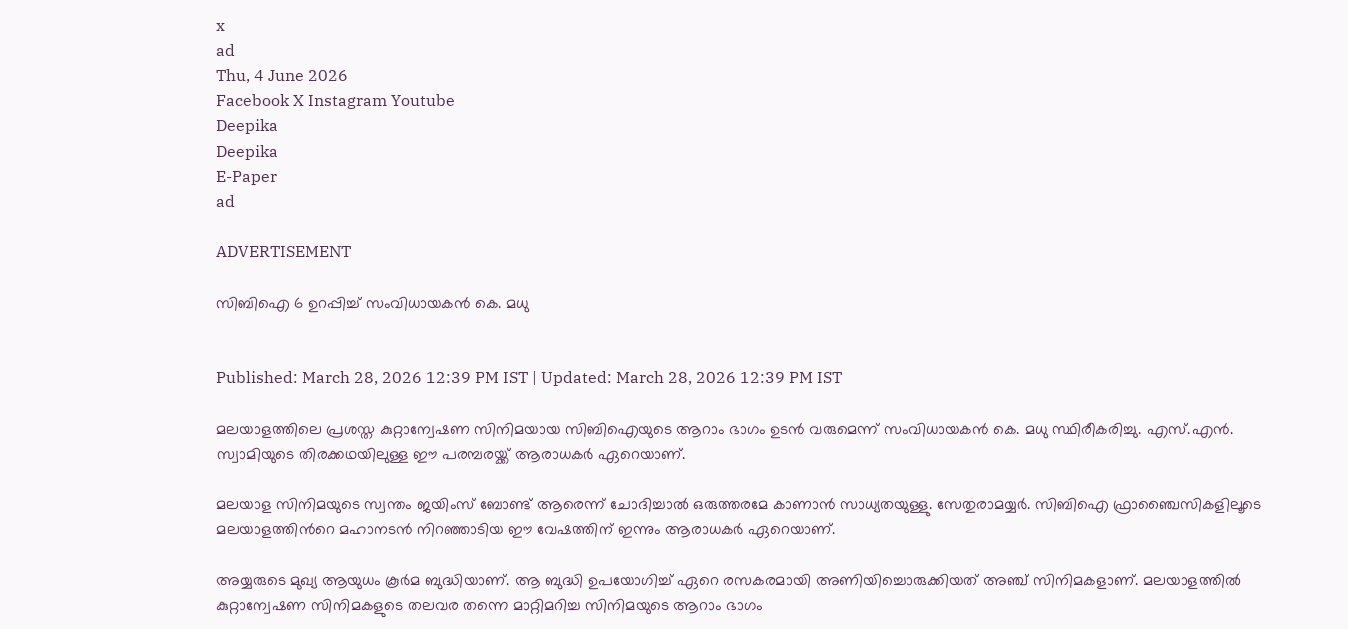x
ad
Thu, 4 June 2026
Facebook X Instagram Youtube
Deepika
Deepika
E-Paper
ad

ADVERTISEMENT

സിബിഐ 6 ഉറപ്പിച്ച് സംവിധായകൻ കെ. മധു


Published: March 28, 2026 12:39 PM IST | Updated: March 28, 2026 12:39 PM IST

മലയാളത്തിലെ പ്രശസ്ത കുറ്റാന്വേഷണ സിനിമയായ സിബിഐയുടെ ആറാം ഭാഗം ഉടൻ വരുമെന്ന് സംവിധായകൻ കെ. മധു സ്ഥിരീകരിച്ചു. എസ്.എൻ. സ്വാമിയുടെ തിരക്കഥയിലുള്ള ഈ പരമ്പരയ്ക്ക് ആരാധകർ ഏറെയാണ്.

മലയാള സിനിമയുടെ സ്വന്തം ജയിംസ് ബോണ്ട് ആരെന്ന് ചോദിച്ചാൽ ഒരുത്തരമേ കാണാൻ സാധ്യതയുള്ളു. സേതുരാമയ്യർ. സിബിഐ ഫ്രാ‍ഞ്ചൈസികളിലൂടെ മലയാളത്തിന്‍റെ മഹാനടൻ നിറഞ്ഞാടിയ ഈ വേഷത്തിന് ഇന്നും ആരാധകർ ഏറെയാണ്.

അയ്യരുടെ മുഖ്യ ആയുധം കൂര്‍മ ബുദ്ധിയാണ്. ആ ബുദ്ധി ഉപയോഗിച്ച് ഏറെ രസകരമായി അണിയിച്ചൊരുക്കിയത് അഞ്ച് സിനിമകളാണ്. മലയാളത്തില്‍ കുറ്റാന്വേഷണ സിനിമകളുടെ തലവര തന്നെ മാറ്റിമറിച്ച സിനിമയുടെ ആറാം ഭാഗം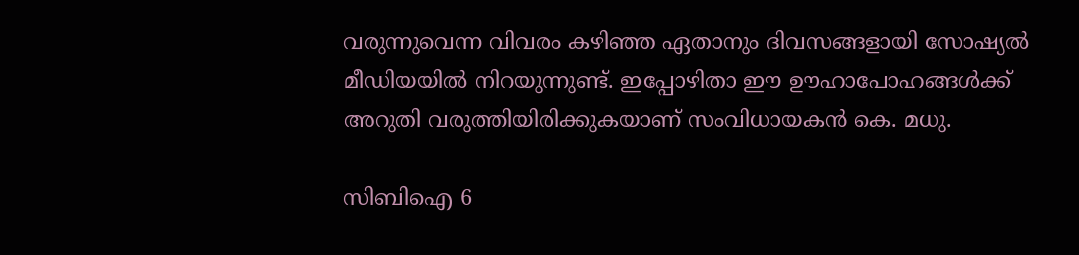വരുന്നുവെന്ന വിവരം കഴിഞ്ഞ ഏതാനും ദിവസങ്ങളായി സോഷ്യൽ മീഡിയയിൽ നിറയുന്നുണ്ട്. ഇപ്പോഴിതാ ഈ ഊഹാപോഹങ്ങൾക്ക് അറുതി വരുത്തിയിരിക്കുകയാണ് സംവിധായകൻ കെ. മധു.

സിബിഐ 6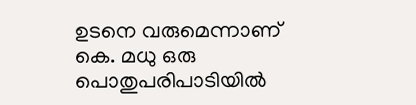ഉടനെ വരുമെന്നാണ് കെ. മധു ഒരു പൊതുപരിപാടിയിൽ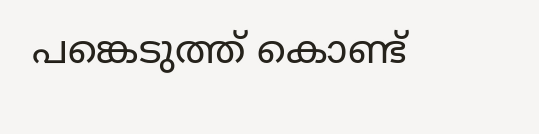പങ്കെടുത്ത് കൊണ്ട്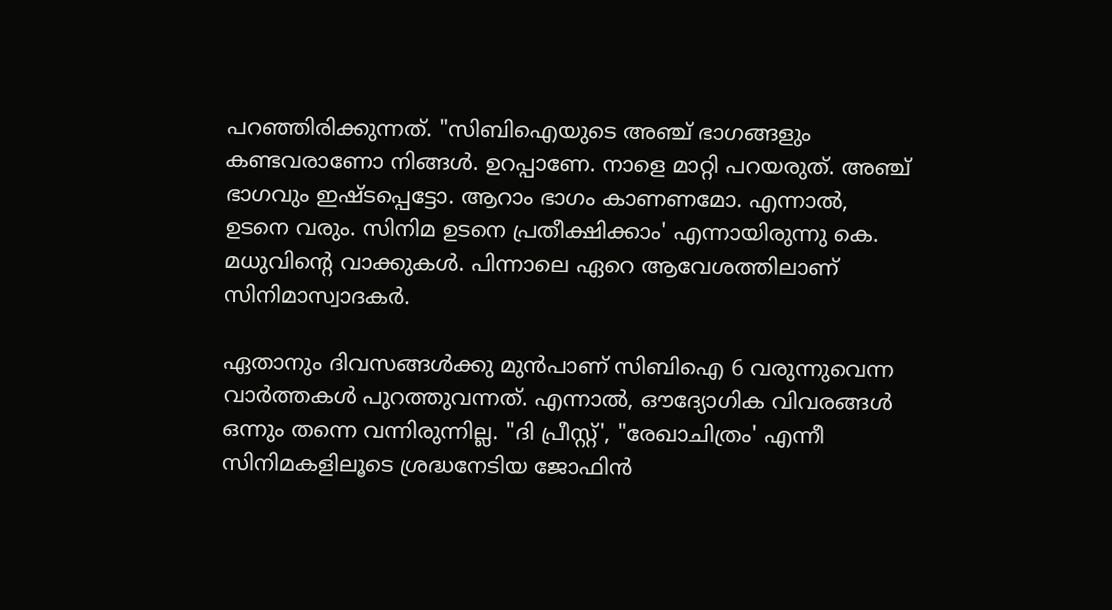പറഞ്ഞിരിക്കുന്നത്. "സിബിഐയുടെ അഞ്ച് ഭാഗങ്ങളും കണ്ടവരാണോ നിങ്ങൾ. ഉറപ്പാണേ. നാളെ മാറ്റി പറയരുത്. അഞ്ച് ഭാഗവും ഇഷ്ടപ്പെട്ടോ. ആറാം ഭാഗം കാണണമോ. എന്നാൽ, ഉടനെ വരും. സിനിമ ഉടനെ പ്രതീക്ഷിക്കാം' എന്നായിരുന്നു കെ. മധുവിന്‍റെ വാക്കുകൾ. പിന്നാലെ ഏറെ ആവേശത്തിലാണ് സിനിമാസ്വാദകർ.

ഏതാനും ദിവസങ്ങൾക്കു മുൻപാണ് സിബിഐ 6 വരുന്നുവെന്ന വാർത്തകൾ പുറത്തുവന്നത്. എന്നാൽ, ഔദ്യോഗിക വിവരങ്ങൾ ഒന്നും തന്നെ വന്നിരുന്നില്ല. "ദി പ്രീസ്റ്റ്', "രേഖാചിത്രം' എന്നീ സിനിമകളിലൂടെ ശ്രദ്ധനേടിയ ജോഫിൻ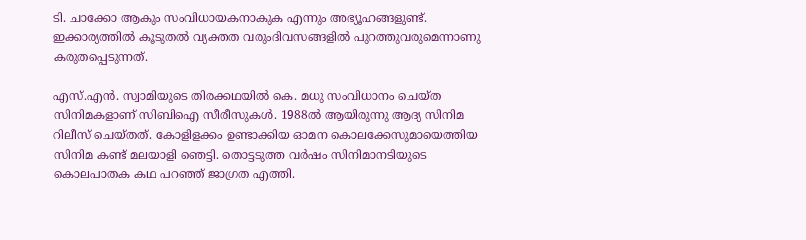ടി. ചാക്കോ ആകും സംവിധായകനാകുക എന്നും അഭ്യൂഹങ്ങളുണ്ട്. ഇക്കാര്യത്തിൽ കൂടുതൽ വ്യക്തത വരുംദിവസങ്ങളിൽ പുറത്തുവരുമെന്നാണു കരുതപ്പെടുന്നത്.

എസ്.എൻ. സ്വാമിയുടെ തിരക്കഥയിൽ കെ. മധു സംവിധാനം ചെയ്ത സിനിമകളാണ് സിബിഐ സീരീസുകൾ. 1988ൽ ആയിരുന്നു ആദ്യ സിനിമ റിലീസ് ചെയ്തത്. കോളിളക്കം ഉണ്ടാക്കിയ ഓമന കൊലക്കേസുമായെത്തിയ സിനിമ കണ്ട് മലയാളി ഞെട്ടി. തൊട്ടടുത്ത വർഷം സിനിമാനടിയുടെ കൊലപാതക കഥ പറഞ്ഞ് ജാഗ്രത എത്തി.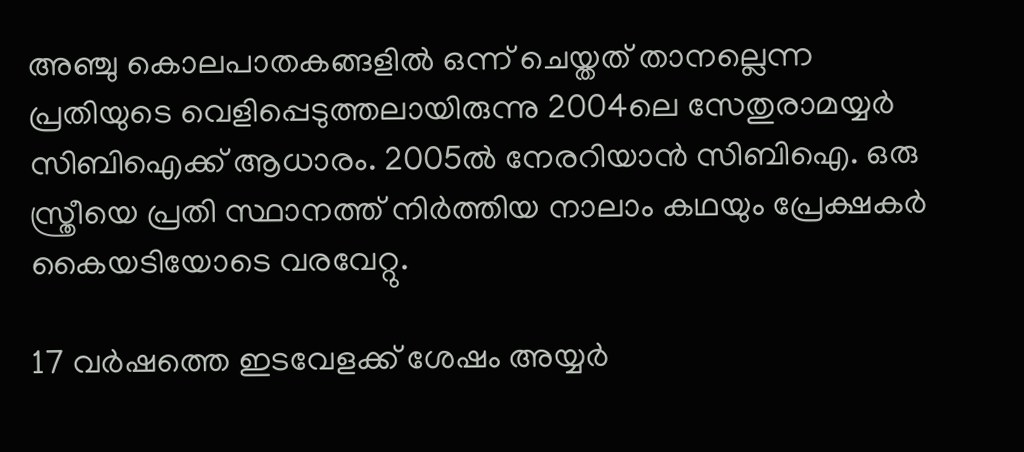അഞ്ചു കൊലപാതകങ്ങളിൽ ഒന്ന് ചെയ്തത് താനല്ലെന്ന പ്രതിയുടെ വെളിപ്പെടുത്തലായിരുന്നു 2004ലെ സേതുരാമയ്യർ സിബിഐക്ക് ആധാരം. 2005ൽ നേരറിയാൻ സിബിഐ. ഒരു സ്ത്രീയെ പ്രതി സ്ഥാനത്ത് നിർത്തിയ നാലാം കഥയും പ്രേക്ഷകർ കൈയടിയോടെ വരവേറ്റു.

17 വർഷത്തെ ഇടവേളക്ക് ശേഷം അയ്യർ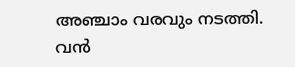അഞ്ചാം വരവും നടത്തി. വൻ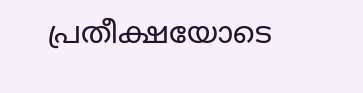പ്രതീക്ഷയോടെ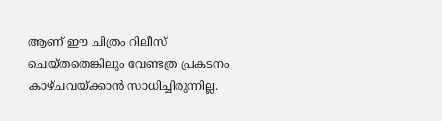ആണ് ഈ ചിത്രം റിലീസ് ചെയ്തതെങ്കിലും വേണ്ടത്ര പ്രകടനം കാഴ്ചവയ്ക്കാൻ സാധിച്ചിരുന്നില്ല.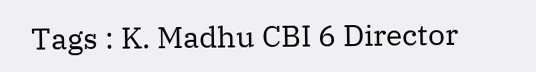Tags : K. Madhu CBI 6 Director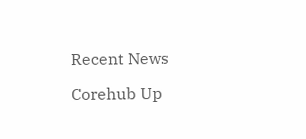Recent News

Corehub Up